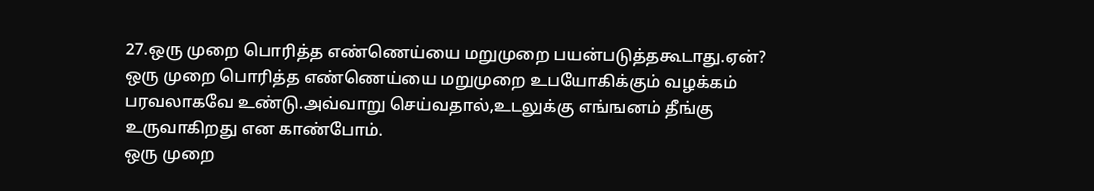27.ஒரு முறை பொரித்த எண்ணெய்யை மறுமுறை பயன்படுத்தகூடாது.ஏன்?
ஒரு முறை பொரித்த எண்ணெய்யை மறுமுறை உபயோகிக்கும் வழக்கம் பரவலாகவே உண்டு.அவ்வாறு செய்வதால்,உடலுக்கு எங்ஙனம் தீங்கு உருவாகிறது என காண்போம்.
ஒரு முறை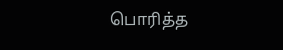பொரித்த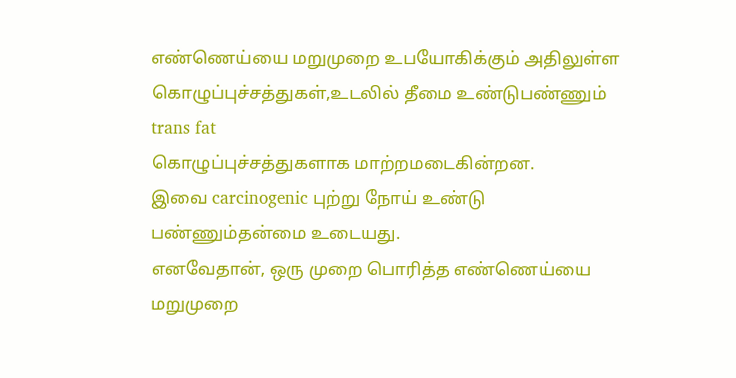எண்ணெய்யை மறுமுறை உபயோகிக்கும் அதிலுள்ள கொழுப்புச்சத்துகள்,உடலில் தீமை உண்டுபண்ணும் trans fat
கொழுப்புச்சத்துகளாக மாற்றமடைகின்றன.
இவை carcinogenic புற்று நோய் உண்டு பண்ணும்தன்மை உடையது.
எனவேதான், ஒரு முறை பொரித்த எண்ணெய்யை மறுமுறை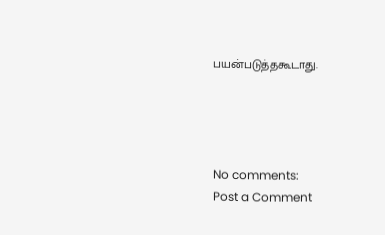பயன்படுத்தகூடாது.




No comments:
Post a Comment